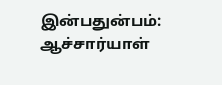இன்பதுன்பம்: ஆச்சார்யாள்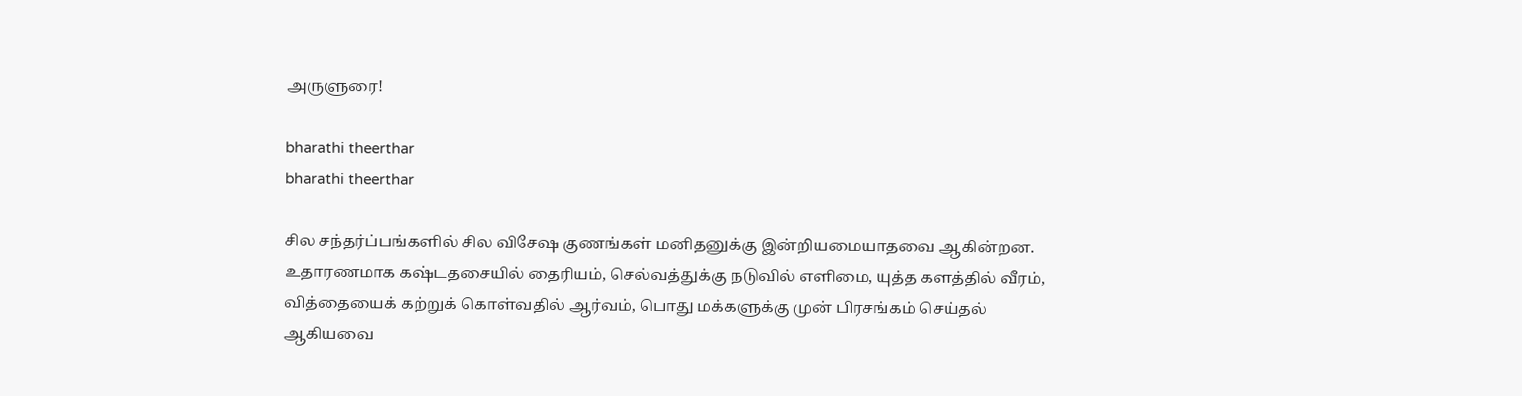அருளுரை!

bharathi theerthar
bharathi theerthar

சில சந்தர்ப்பங்களில் சில விசேஷ குணங்கள் மனிதனுக்கு இன்றியமையாதவை ஆகின்றன. உதாரணமாக கஷ்டதசையில் தைரியம், செல்வத்துக்கு நடுவில் எளிமை, யுத்த களத்தில் வீரம், வித்தையைக் கற்றுக் கொள்வதில் ஆர்வம், பொது மக்களுக்கு முன் பிரசங்கம் செய்தல் ஆகியவை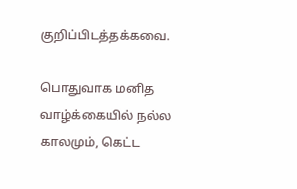குறிப்பிடத்தக்கவை.

பொதுவாக மனித வாழ்க்கையில் நல்ல காலமும், கெட்ட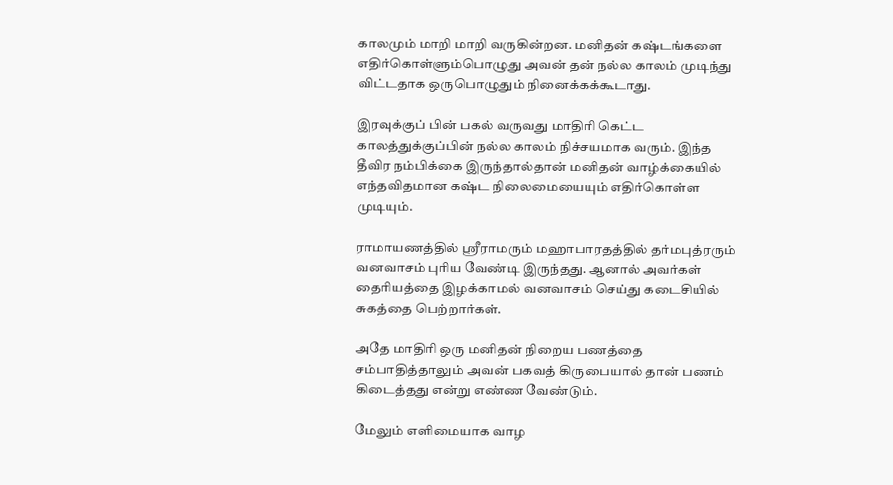காலமும் மாறி மாறி வருகின்றன. மனிதன் கஷ்டங்களை எதிர்கொள்ளும்பொழுது அவன் தன் நல்ல காலம் முடிந்து விட்டதாக ஒருபொழுதும் நினைக்கக்கூடாது.

இரவுக்குப் பின் பகல் வருவது மாதிரி கெட்ட காலத்துக்குப்பின் நல்ல காலம் நிச்சயமாக வரும். இந்த தீவிர நம்பிக்கை இருந்தால்தான் மனிதன் வாழ்க்கையில் எந்தவிதமான கஷ்ட நிலைமையையும் எதிர்கொள்ள முடியும்.

ராமாயணத்தில் ஸ்ரீராமரும் மஹாபாரதத்தில் தர்மபுத்ரரும் வனவாசம் புரிய வேண்டி இருந்தது. ஆனால் அவர்கள் தைரியத்தை இழக்காமல் வனவாசம் செய்து கடைசியில் சுகத்தை பெற்றார்கள்.

அதே மாதிரி ஒரு மனிதன் நிறைய பணத்தை சம்பாதித்தாலும் அவன் பகவத் கிருபையால் தான் பணம் கிடைத்தது என்று எண்ண வேண்டும்.

மேலும் எளிமையாக வாழ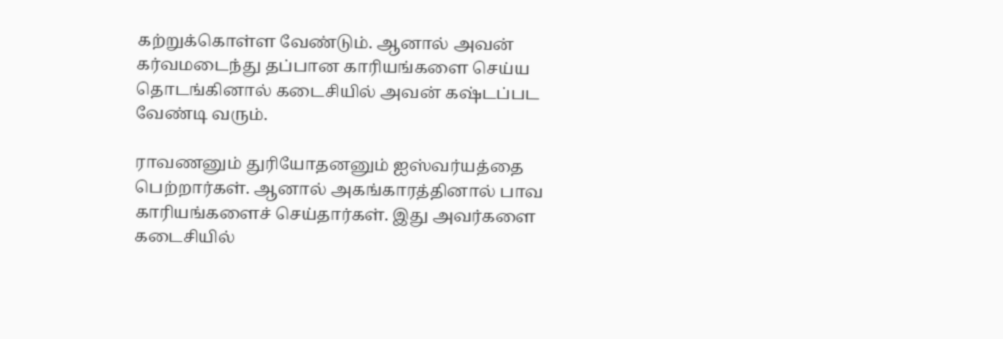கற்றுக்கொள்ள வேண்டும். ஆனால் அவன் கர்வமடைந்து தப்பான காரியங்களை செய்ய தொடங்கினால் கடைசியில் அவன் கஷ்டப்பட வேண்டி வரும்.

ராவணனும் துரியோதனனும் ஐஸ்வர்யத்தை பெற்றார்கள். ஆனால் அகங்காரத்தினால் பாவ காரியங்களைச் செய்தார்கள். இது அவர்களை கடைசியில்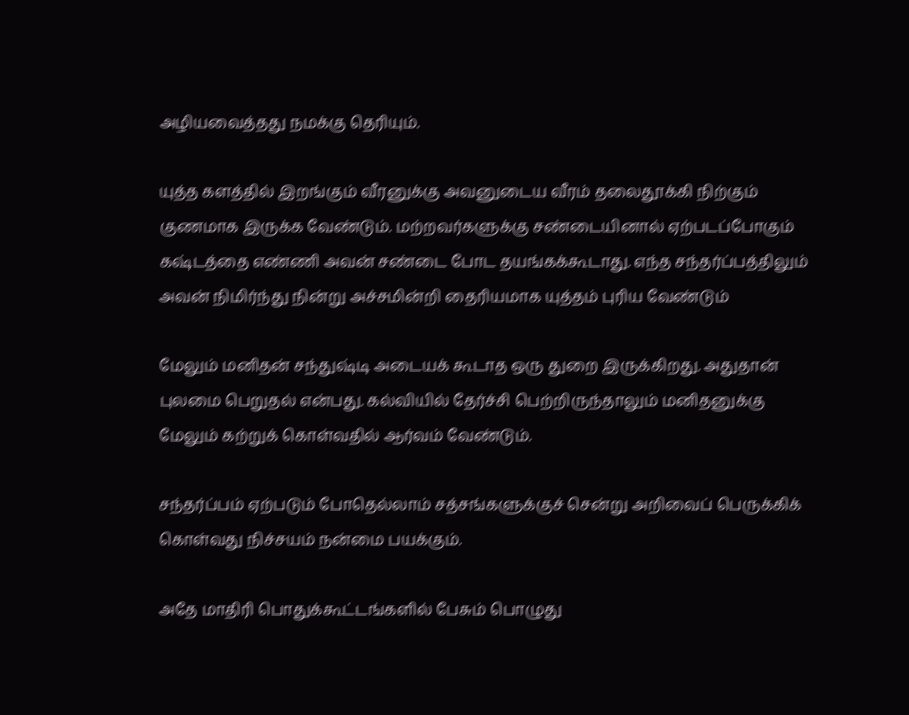அழியவைத்தது நமக்கு தெரியும்.

யுத்த களத்தில் இறங்கும் வீரனுக்கு அவனுடைய வீரம் தலைதூக்கி நிற்கும் குணமாக இருக்க வேண்டும். மற்றவர்களுக்கு சண்டையினால் ஏற்படப்போகும் கஷ்டத்தை எண்ணி அவன் சண்டை போட தயங்கக்கூடாது. எந்த சந்தர்ப்பத்திலும் அவன் நிமிர்ந்து நின்று அச்சமின்றி தைரியமாக யுத்தம் புரிய வேண்டும்

மேலும் மனிதன் சந்துஷ்டி அடையக் கூடாத ஒரு துறை இருக்கிறது. அதுதான் புலமை பெறுதல் என்பது. கல்வியில் தேர்ச்சி பெற்றிருந்தாலும் மனிதனுக்கு மேலும் கற்றுக் கொள்வதில் ஆர்வம் வேண்டும்.

சந்தர்ப்பம் ஏற்படும் போதெல்லாம் சத்சங்களுக்குச் சென்று அறிவைப் பெருக்கிக் கொள்வது நிச்சயம் நன்மை பயக்கும்.

அதே மாதிரி பொதுக்கூட்டங்களில் பேசும் பொழுது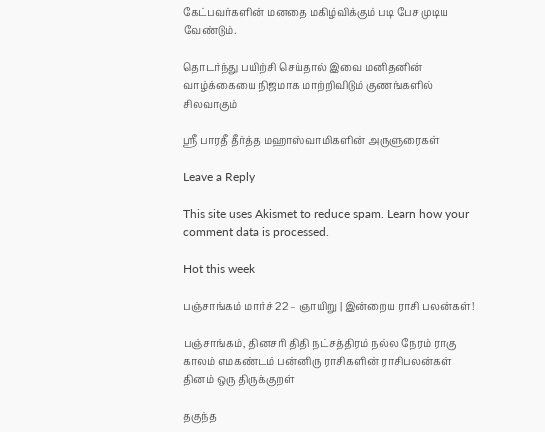கேட்பவர்களின் மனதை மகிழ்விக்கும் படி பேச முடிய வேண்டும்.

தொடர்ந்து பயிற்சி செய்தால் இவை மனிதனின் வாழ்க்கையை நிஜமாக மாற்றிவிடும் குணங்களில் சிலவாகும்

ஸ்ரீ பாரதீ தீர்த்த மஹாஸ்வாமிகளின் அருளுரைகள்

Leave a Reply

This site uses Akismet to reduce spam. Learn how your comment data is processed.

Hot this week

பஞ்சாங்கம் மார்ச் 22 – ஞாயிறு | இன்றைய ராசி பலன்கள்!

பஞ்சாங்கம், தினசரி திதி நட்சத்திரம் நல்ல நேரம் ராகு காலம் எமகண்டம் பன்னிரு ராசிகளின் ராசிபலன்கள் தினம் ஒரு திருக்குறள்

தகுந்த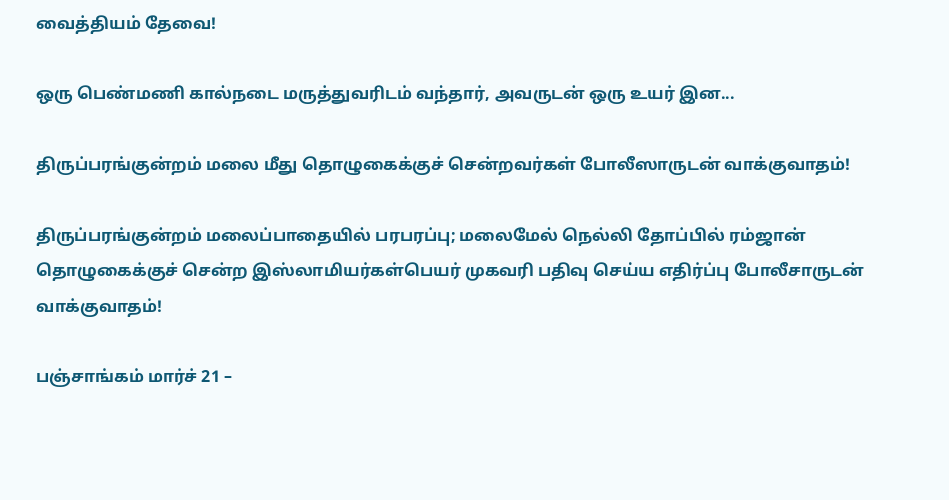வைத்தியம் தேவை!

ஒரு பெண்மணி கால்நடை மருத்துவரிடம் வந்தார், அவருடன் ஒரு உயர் இன...

திருப்பரங்குன்றம் மலை மீது தொழுகைக்குச் சென்றவர்கள் போலீஸாருடன் வாக்குவாதம்!

திருப்பரங்குன்றம் மலைப்பாதையில் பரபரப்பு; மலைமேல் நெல்லி தோப்பில் ரம்ஜான் தொழுகைக்குச் சென்ற இஸ்லாமியர்கள்பெயர் முகவரி பதிவு செய்ய எதிர்ப்பு போலீசாருடன் வாக்குவாதம்!

பஞ்சாங்கம் மார்ச் 21 –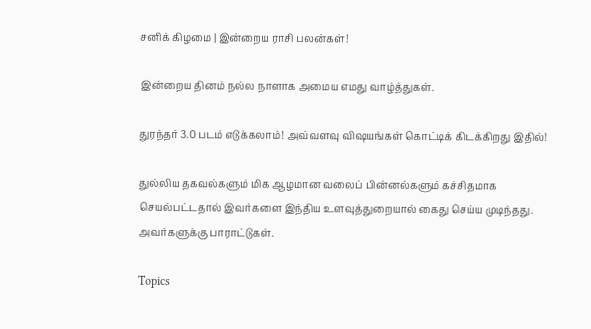சனிக் கிழமை | இன்றைய ராசி பலன்கள்!

இன்றைய தினம் நல்ல நாளாக அமைய எமது வாழ்த்துகள்.

துரந்தர் 3.0 படம் எடுக்கலாம்! அவ்வளவு விஷயங்கள் கொட்டிக் கிடக்கிறது இதில்!

துல்லிய தகவல்களும் மிக ஆழமான வலைப் பின்னல்களும் கச்சிதமாக செயல்பட்டதால் இவர்களை இந்திய உளவுத்துறையால் கைது செய்ய முடிந்தது.  அவர்களுக்கு பாராட்டுகள்.

Topics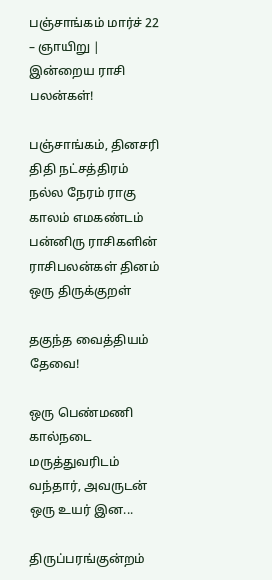பஞ்சாங்கம் மார்ச் 22 – ஞாயிறு | இன்றைய ராசி பலன்கள்!

பஞ்சாங்கம், தினசரி திதி நட்சத்திரம் நல்ல நேரம் ராகு காலம் எமகண்டம் பன்னிரு ராசிகளின் ராசிபலன்கள் தினம் ஒரு திருக்குறள்

தகுந்த வைத்தியம் தேவை!

ஒரு பெண்மணி கால்நடை மருத்துவரிடம் வந்தார், அவருடன் ஒரு உயர் இன...

திருப்பரங்குன்றம்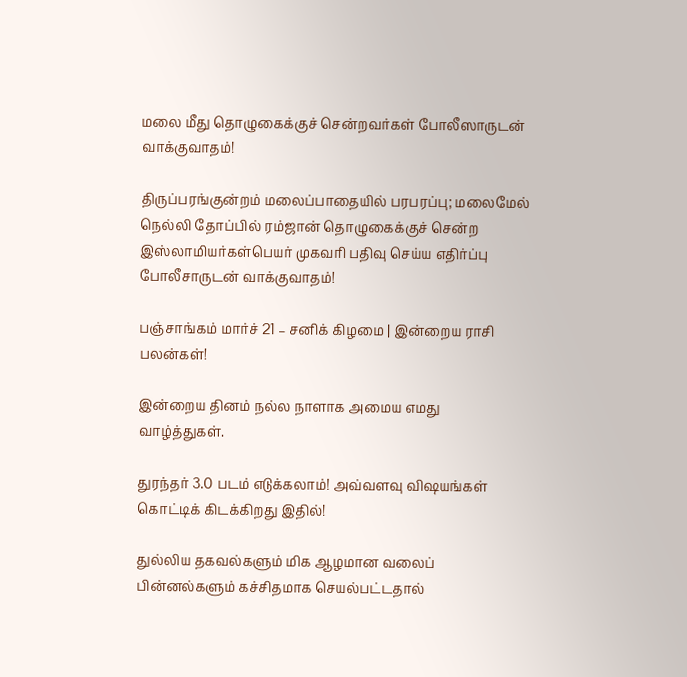மலை மீது தொழுகைக்குச் சென்றவர்கள் போலீஸாருடன் வாக்குவாதம்!

திருப்பரங்குன்றம் மலைப்பாதையில் பரபரப்பு; மலைமேல் நெல்லி தோப்பில் ரம்ஜான் தொழுகைக்குச் சென்ற இஸ்லாமியர்கள்பெயர் முகவரி பதிவு செய்ய எதிர்ப்பு போலீசாருடன் வாக்குவாதம்!

பஞ்சாங்கம் மார்ச் 21 – சனிக் கிழமை | இன்றைய ராசி பலன்கள்!

இன்றைய தினம் நல்ல நாளாக அமைய எமது வாழ்த்துகள்.

துரந்தர் 3.0 படம் எடுக்கலாம்! அவ்வளவு விஷயங்கள் கொட்டிக் கிடக்கிறது இதில்!

துல்லிய தகவல்களும் மிக ஆழமான வலைப் பின்னல்களும் கச்சிதமாக செயல்பட்டதால்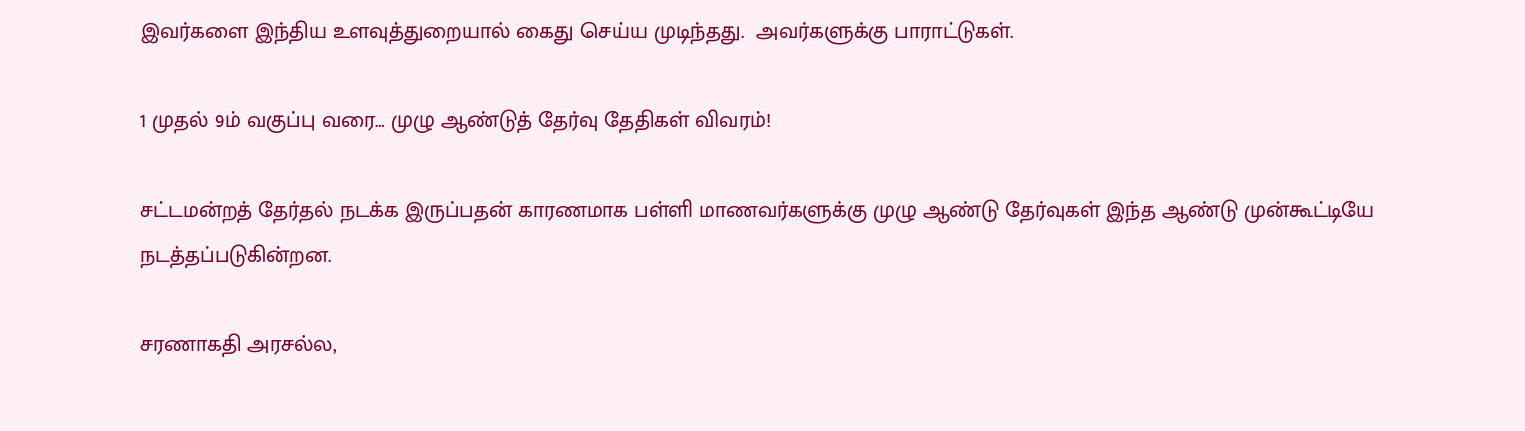இவர்களை இந்திய உளவுத்துறையால் கைது செய்ய முடிந்தது.  அவர்களுக்கு பாராட்டுகள்.

1 முதல் 9ம் வகுப்பு வரை… முழு ஆண்டுத் தேர்வு தேதிகள் விவரம்!

சட்டமன்றத் தேர்தல் நடக்க இருப்பதன் காரணமாக பள்ளி மாணவர்களுக்கு முழு ஆண்டு தேர்வுகள் இந்த ஆண்டு முன்கூட்டியே நடத்தப்படுகின்றன.

சரணாகதி அரசல்ல,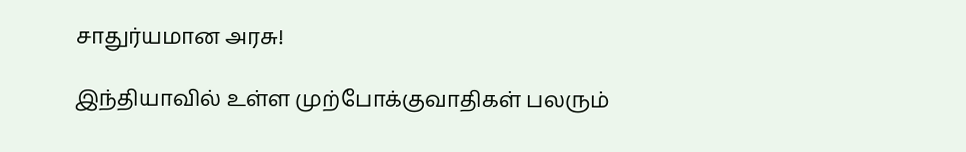சாதுர்யமான அரசு!

இந்தியாவில் உள்ள முற்போக்குவாதிகள் பலரும்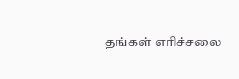தங்கள் எரிச்சலை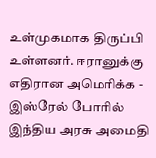உள்முகமாக திருப்பி உள்ளனர். ஈரானுக்கு எதிரான அமெரிக்க - இஸ்ரேல் போரில் இந்திய அரசு அமைதி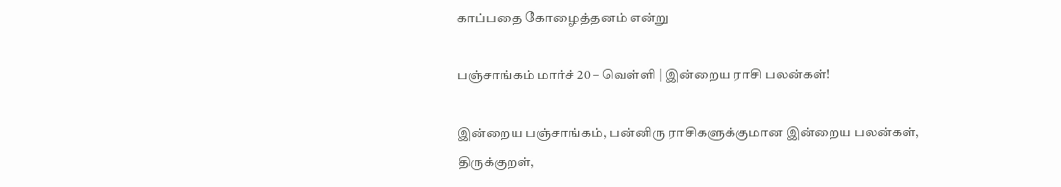காப்பதை கோழைத்தனம் என்று

பஞ்சாங்கம் மார்ச் 20 – வெள்ளி | இன்றைய ராசி பலன்கள்!

இன்றைய பஞ்சாங்கம், பன்னிரு ராசிகளுக்குமான இன்றைய பலன்கள், திருக்குறள்,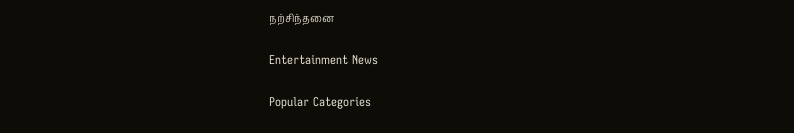நற்சிந்தனை

Entertainment News

Popular Categories